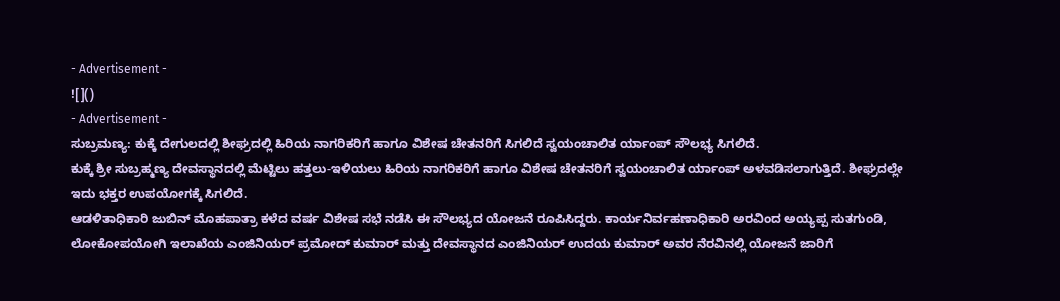- Advertisement -
![]()
- Advertisement -
ಸುಬ್ರಮಣ್ಯ: ಕುಕ್ಕೆ ದೇಗುಲದಲ್ಲಿ ಶೀಘ್ರದಲ್ಲಿ ಹಿರಿಯ ನಾಗರಿಕರಿಗೆ ಹಾಗೂ ವಿಶೇಷ ಚೇತನರಿಗೆ ಸಿಗಲಿದೆ ಸ್ವಯಂಚಾಲಿತ ರ್ಯಾಂಪ್ ಸೌಲಭ್ಯ ಸಿಗಲಿದೆ.
ಕುಕ್ಕೆ ಶ್ರೀ ಸುಬ್ರಹ್ಮಣ್ಯ ದೇವಸ್ಥಾನದಲ್ಲಿ ಮೆಟ್ಟಿಲು ಹತ್ತಲು-ಇಳಿಯಲು ಹಿರಿಯ ನಾಗರಿಕರಿಗೆ ಹಾಗೂ ವಿಶೇಷ ಚೇತನರಿಗೆ ಸ್ವಯಂಚಾಲಿತ ರ್ಯಾಂಪ್ ಅಳವಡಿಸಲಾಗುತ್ತಿದೆ. ಶೀಘ್ರದಲ್ಲೇ ಇದು ಭಕ್ತರ ಉಪಯೋಗಕ್ಕೆ ಸಿಗಲಿದೆ.
ಆಡಳಿತಾಧಿಕಾರಿ ಜುಬಿನ್ ಮೊಹಪಾತ್ರಾ ಕಳೆದ ವರ್ಷ ವಿಶೇಷ ಸಭೆ ನಡೆಸಿ ಈ ಸೌಲಭ್ಯದ ಯೋಜನೆ ರೂಪಿಸಿದ್ದರು. ಕಾರ್ಯನಿರ್ವಹಣಾಧಿಕಾರಿ ಅರವಿಂದ ಅಯ್ಯಪ್ಪ ಸುತಗುಂಡಿ, ಲೋಕೋಪಯೋಗಿ ಇಲಾಖೆಯ ಎಂಜಿನಿಯರ್ ಪ್ರಮೋದ್ ಕುಮಾರ್ ಮತ್ತು ದೇವಸ್ಥಾನದ ಎಂಜಿನಿಯರ್ ಉದಯ ಕುಮಾರ್ ಅವರ ನೆರವಿನಲ್ಲಿ ಯೋಜನೆ ಜಾರಿಗೆ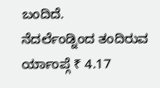ಬಂದಿದೆ.
ನೆದರ್ಲೆಂಡ್ನಿಂದ ತಂದಿರುವ ರ್ಯಾಂಪ್ಗೆ ₹ 4.17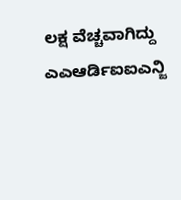ಲಕ್ಷ ವೆಚ್ಚವಾಗಿದ್ದು ಎಎಆರ್ಡಿಐಐಎನ್ಜಿ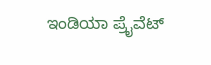ಇಂಡಿಯಾ ಪ್ರೈವೆಟ್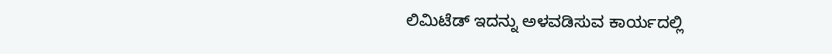ಲಿಮಿಟೆಡ್ ಇದನ್ನು ಅಳವಡಿಸುವ ಕಾರ್ಯದಲ್ಲಿ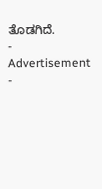ತೊಡಗಿದೆ.
- Advertisement -